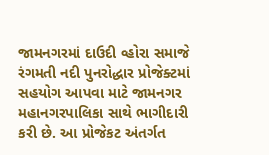જામનગરમાં દાઉદી વ્હોરા સમાજે રંગમતી નદી પુનરોદ્ધાર પ્રોજેક્ટમાં સહયોગ આપવા માટે જામનગર મહાનગરપાલિકા સાથે ભાગીદારી કરી છે. આ પ્રોજેકટ અંતર્ગત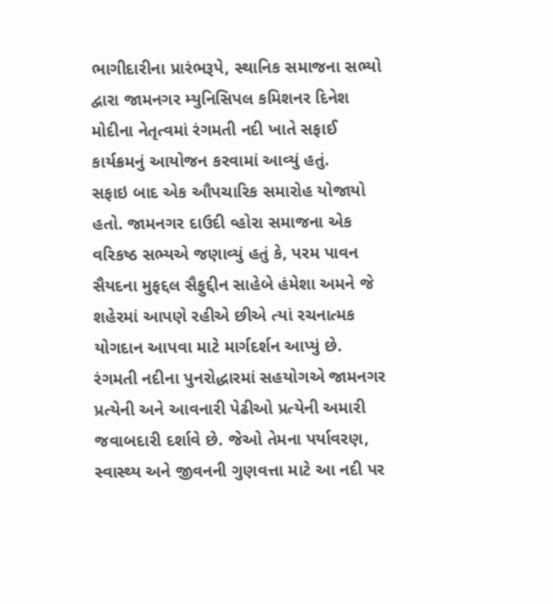ભાગીદારીના પ્રારંભરૂપે, સ્થાનિક સમાજના સભ્યો દ્વારા જામનગર મ્યુનિસિપલ કમિશનર દિનેશ મોદીના નેતૃત્વમાં રંગમતી નદી ખાતે સફાઈ કાર્યક્રમનું આયોજન કરવામાં આવ્યું હતું.
સફાઇ બાદ એક ઔપચારિક સમારોહ યોજાયો હતો. જામનગર દાઉદી વ્હોરા સમાજના એક વરિકષ્ઠ સભ્યએ જણાવ્યું હતું કે, પરમ પાવન સૈયદના મુફદ્દલ સૈફુદ્દીન સાહેબે હંમેશા અમને જે શહેરમાં આપણે રહીએ છીએ ત્યાં રચનાત્મક યોગદાન આપવા માટે માર્ગદર્શન આપ્યું છે.
રંગમતી નદીના પુનરોદ્ધારમાં સહયોગએ જામનગર પ્રત્યેની અને આવનારી પેઢીઓ પ્રત્યેની અમારી જવાબદારી દર્શાવે છે. જેઓ તેમના પર્યાવરણ, સ્વાસ્થ્ય અને જીવનની ગુણવત્તા માટે આ નદી પર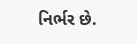નિર્ભર છે.